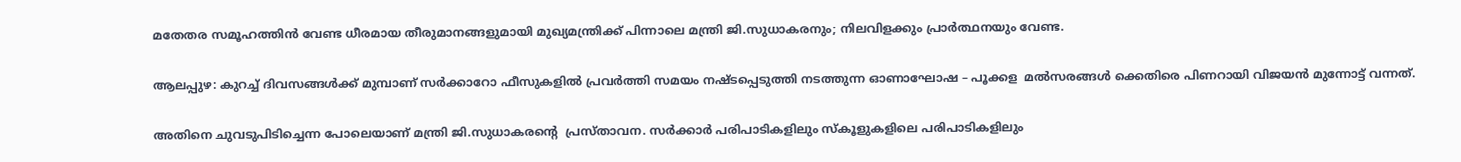മതേതര സമൂഹത്തിൻ വേണ്ട ധീരമായ തീരുമാനങ്ങളുമായി മുഖ്യമന്ത്രിക്ക് പിന്നാലെ മന്ത്രി ജി.സുധാകരനും; നിലവിളക്കും പ്രാർത്ഥനയും വേണ്ട.

ആലപ്പുഴ: കുറച്ച് ദിവസങ്ങൾക്ക് മുമ്പാണ് സർക്കാറോ ഫീസുകളിൽ പ്രവർത്തി സമയം നഷ്ടപ്പെടുത്തി നടത്തുന്ന ഓണാഘോഷ – പൂക്കള  മൽസരങ്ങൾ ക്കെതിരെ പിണറായി വിജയൻ മുന്നോട്ട് വന്നത്.

അതിനെ ചുവടുപിടിച്ചെന്ന പോലെയാണ് മന്ത്രി ജി.സുധാകരന്റെ  പ്രസ്താവന. സർക്കാർ പരിപാടികളിലും സ്കൂളുകളിലെ പരിപാടികളിലും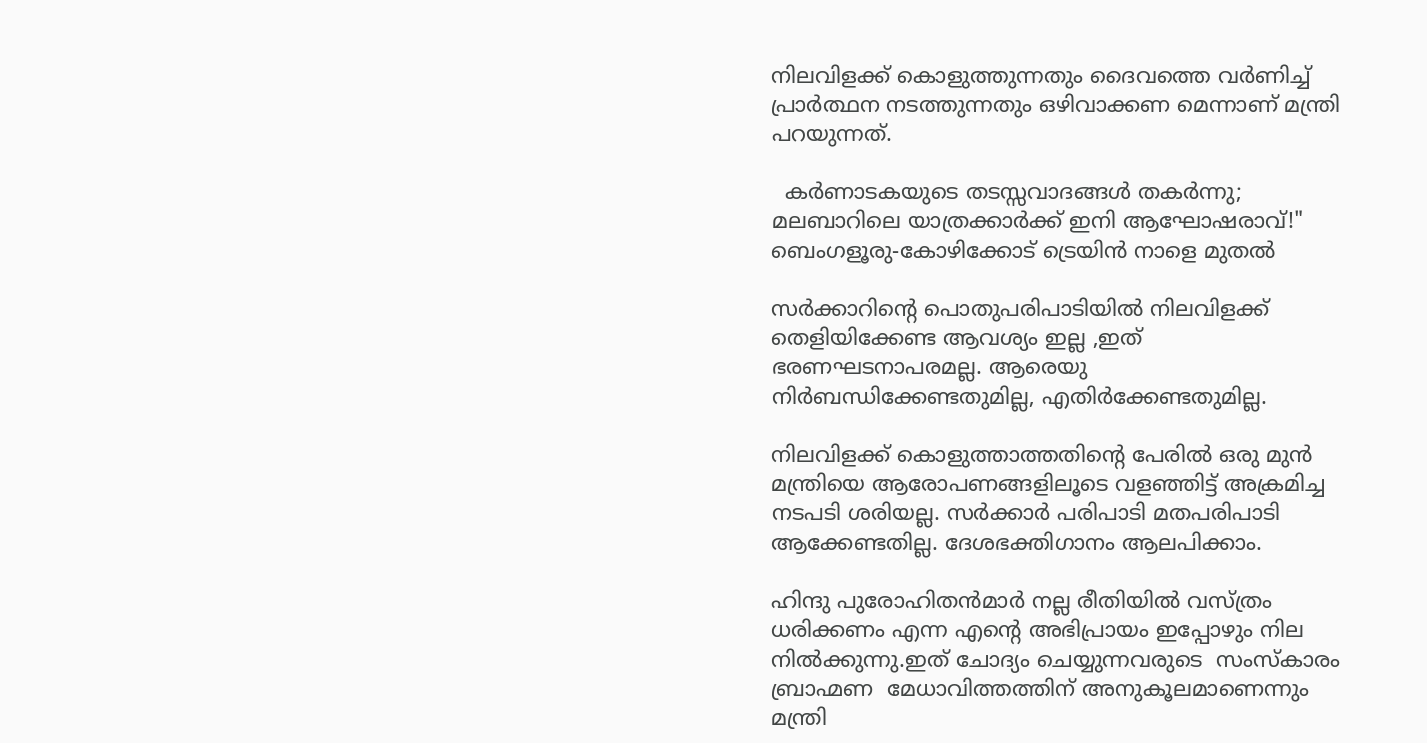നിലവിളക്ക് കൊളുത്തുന്നതും ദൈവത്തെ വർണിച്ച് പ്രാർത്ഥന നടത്തുന്നതും ഒഴിവാക്കണ മെന്നാണ് മന്ത്രി പറയുന്നത്.

  കർണാടകയുടെ തടസ്സവാദങ്ങൾ തകർന്നു; മലബാറിലെ യാത്രക്കാർക്ക് ഇനി ആഘോഷരാവ്!" ബെംഗളൂരു-കോഴിക്കോട് ട്രെയിൻ നാളെ മുതൽ

സർക്കാറിന്റെ പൊതുപരിപാടിയിൽ നിലവിളക്ക് തെളിയിക്കേണ്ട ആവശ്യം ഇല്ല ,ഇത് ഭരണഘടനാപരമല്ല. ആരെയു നിർബന്ധിക്കേണ്ടതുമില്ല, എതിർക്കേണ്ടതുമില്ല.

നിലവിളക്ക് കൊളുത്താത്തതിന്റെ പേരിൽ ഒരു മുൻ മന്ത്രിയെ ആരോപണങ്ങളിലൂടെ വളഞ്ഞിട്ട് അക്രമിച്ച നടപടി ശരിയല്ല. സർക്കാർ പരിപാടി മതപരിപാടി ആക്കേണ്ടതില്ല. ദേശഭക്തിഗാനം ആലപിക്കാം.

ഹിന്ദു പുരോഹിതൻമാർ നല്ല രീതിയിൽ വസ്ത്രം ധരിക്കണം എന്ന എന്റെ അഭിപ്രായം ഇപ്പോഴും നില നിൽക്കുന്നു.ഇത് ചോദ്യം ചെയ്യുന്നവരുടെ  സംസ്കാരം ബ്രാഹ്മണ  മേധാവിത്തത്തിന് അനുകൂലമാണെന്നും മന്ത്രി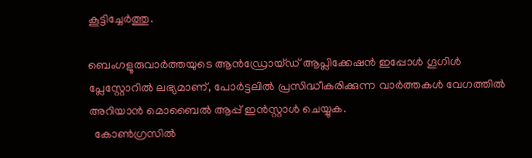കൂട്ടിച്ചേർത്തു.

ബെംഗളൂരുവാർത്തയുടെ ആൻഡ്രോയ്ഡ് ആപ്ലിക്കേഷൻ ഇപ്പോൾ ഗൂഗിൾ പ്ലേസ്റ്റോറിൽ ലഭ്യമാണ്, പോർട്ടലിൽ പ്രസിദ്ധീകരിക്കുന്ന വാർത്തകൾ വേഗത്തിൽ അറിയാൻ മൊബൈൽ ആപ്പ് ഇൻസ്റ്റാൾ ചെയ്യുക.
  കോൺഗ്രസിൽ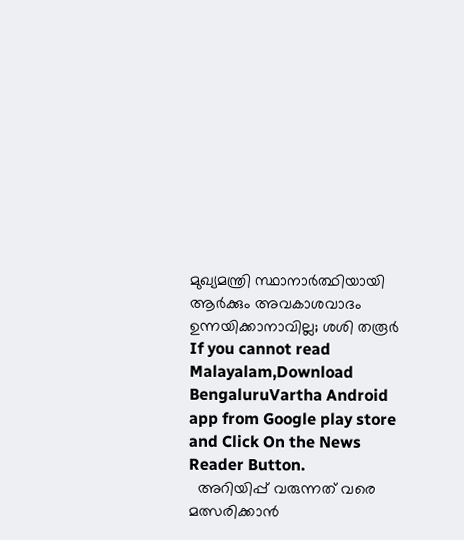മുഖ്യമന്ത്രി സ്ഥാനാർത്ഥിയായി ആർക്കും അവകാശവാദം ഉന്നയിക്കാനാവില്ല; ശശി തരൂര്‍
If you cannot read Malayalam,Download BengaluruVartha Android app from Google play store and Click On the News Reader Button.
  അറിയിപ്പ് വരുന്നത് വരെ മത്സരിക്കാന്‍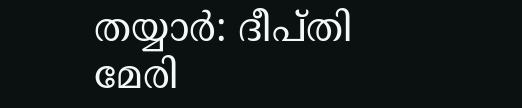തയ്യാർ: ദീപ്തി മേരി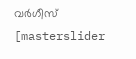വർഗീസ്
[masterslider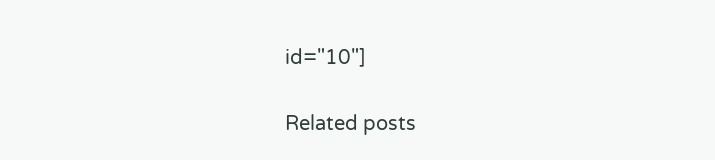id="10"]

Related posts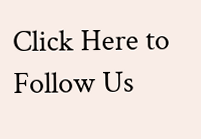Click Here to Follow Us